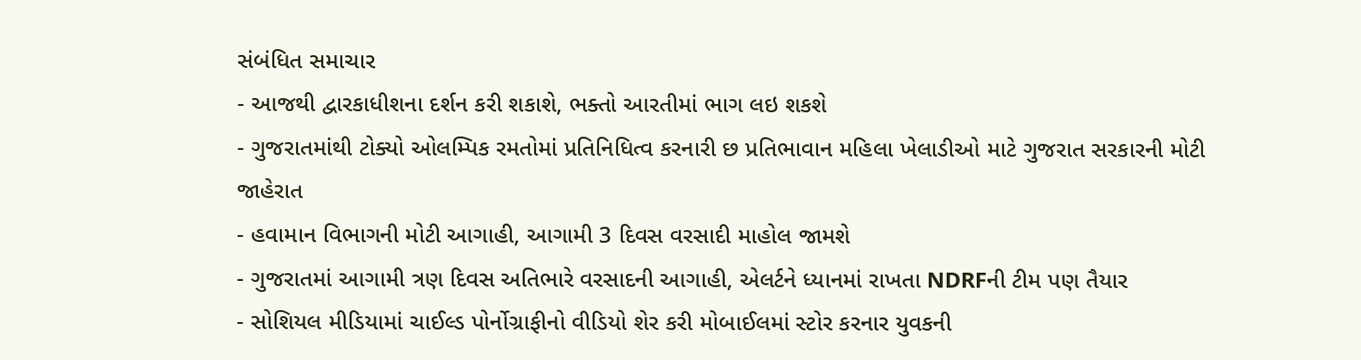સંબંધિત સમાચાર
- આજથી દ્વારકાધીશના દર્શન કરી શકાશે, ભક્તો આરતીમાં ભાગ લઇ શકશે
- ગુજરાતમાંથી ટોક્યો ઓલમ્પિક રમતોમાં પ્રતિનિધિત્વ કરનારી છ પ્રતિભાવાન મહિલા ખેલાડીઓ માટે ગુજરાત સરકારની મોટી જાહેરાત
- હવામાન વિભાગની મોટી આગાહી, આગામી 3 દિવસ વરસાદી માહોલ જામશે
- ગુજરાતમાં આગામી ત્રણ દિવસ અતિભારે વરસાદની આગાહી, એલર્ટને ધ્યાનમાં રાખતા NDRFની ટીમ પણ તૈયાર
- સોશિયલ મીડિયામાં ચાઈલ્ડ પોર્નોગ્રાફીનો વીડિયો શેર કરી મોબાઈલમાં સ્ટોર કરનાર યુવકની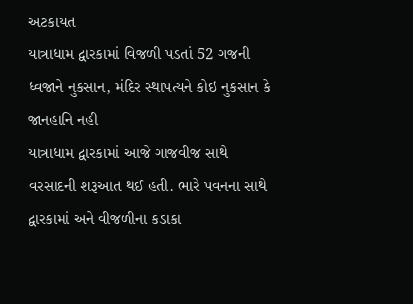અટકાયત
યાત્રાધામ દ્વારકામાં વિજળી પડતાં 52 ગજની ધ્વજાને નુકસાન, મંદિર સ્થાપત્યને કોઇ નુકસાન કે જાનહાનિ નહી
યાત્રાધામ દ્વારકામાં આજે ગાજવીજ સાથે વરસાદની શરૂઆત થઈ હતી. ભારે પવનના સાથે દ્વારકામાં અને વીજળીના કડાકા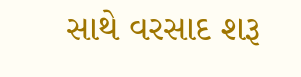સાથે વરસાદ શરૂ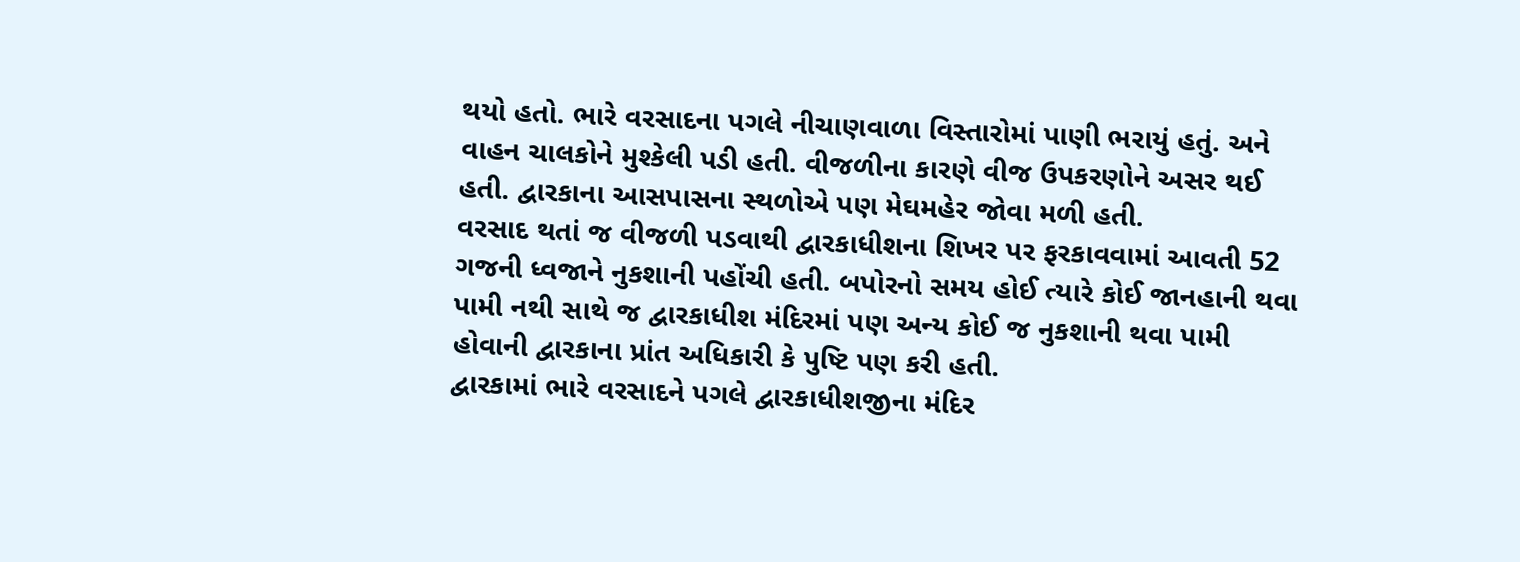થયો હતો. ભારે વરસાદના પગલે નીચાણવાળા વિસ્તારોમાં પાણી ભરાયું હતું. અને વાહન ચાલકોને મુશ્કેલી પડી હતી. વીજળીના કારણે વીજ ઉપકરણોને અસર થઈ હતી. દ્વારકાના આસપાસના સ્થળોએ પણ મેઘમહેર જોવા મળી હતી.
વરસાદ થતાં જ વીજળી પડવાથી દ્વારકાધીશના શિખર પર ફરકાવવામાં આવતી 52 ગજની ધ્વજાને નુકશાની પહોંચી હતી. બપોરનો સમય હોઈ ત્યારે કોઈ જાનહાની થવા પામી નથી સાથે જ દ્વારકાધીશ મંદિરમાં પણ અન્ય કોઈ જ નુકશાની થવા પામી હોવાની દ્વારકાના પ્રાંત અધિકારી કે પુષ્ટિ પણ કરી હતી.
દ્વારકામાં ભારે વરસાદને પગલે દ્વારકાધીશજીના મંદિર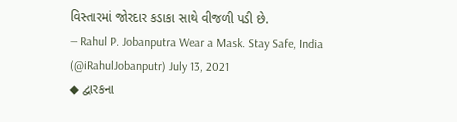વિસ્તારમાં જોરદાર કડાકા સાથે વીજળી પડી છે.
— Rahul P. Jobanputra Wear a Mask. Stay Safe, India (@iRahulJobanputr) July 13, 2021
◆ દ્વારકના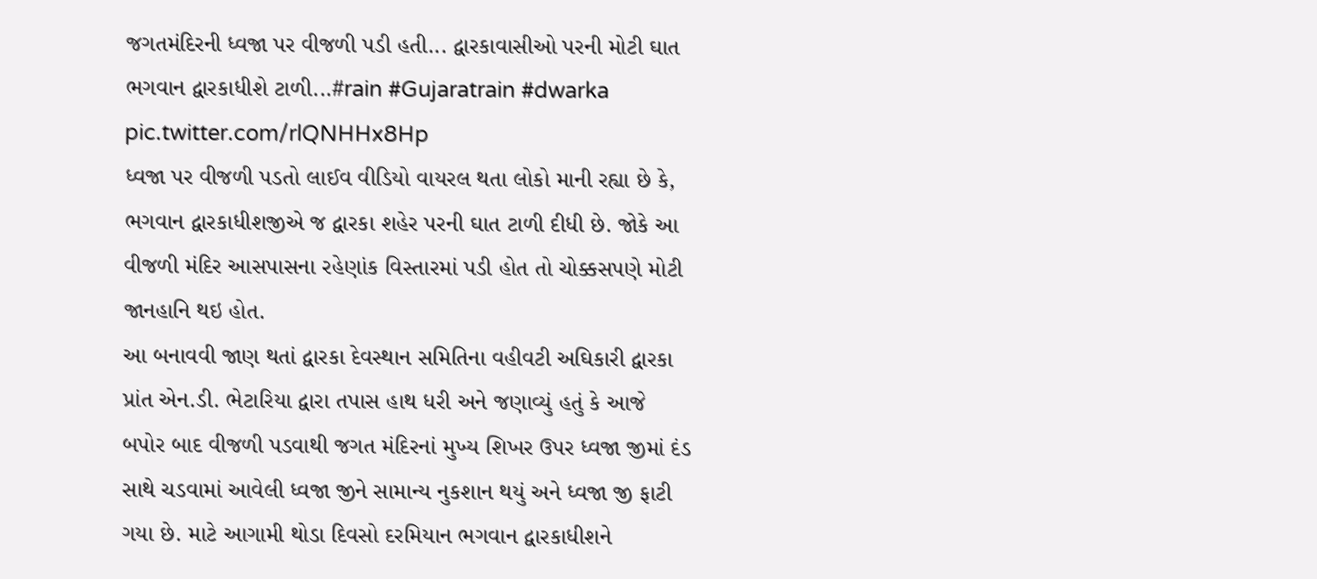જગતમંદિરની ધ્વજા પર વીજળી પડી હતી... દ્વારકાવાસીઓ પરની મોટી ઘાત ભગવાન દ્વારકાધીશે ટાળી...#rain #Gujaratrain #dwarka pic.twitter.com/rlQNHHx8Hp
ધ્વજા પર વીજળી પડતો લાઈવ વીડિયો વાયરલ થતા લોકો માની રહ્યા છે કે, ભગવાન દ્વારકાધીશજીએ જ દ્વારકા શહેર પરની ઘાત ટાળી દીધી છે. જોકે આ વીજળી મંદિર આસપાસના રહેણાંક વિસ્તારમાં પડી હોત તો ચોક્કસપણે મોટી જાનહાનિ થઇ હોત.
આ બનાવવી જાણ થતાં દ્વારકા દેવસ્થાન સમિતિના વહીવટી અઘિકારી દ્વારકા પ્રાંત એન.ડી. ભેટારિયા દ્વારા તપાસ હાથ ધરી અને જણાવ્યું હતું કે આજે બપોર બાદ વીજળી પડવાથી જગત મંદિરનાં મુખ્ય શિખર ઉપર ધ્વજા જીમાં દંડ સાથે ચડવામાં આવેલી ધ્વજા જીને સામાન્ય નુકશાન થયું અને ધ્વજા જી ફાટી ગયા છે. માટે આગામી થોડા દિવસો દરમિયાન ભગવાન દ્વારકાધીશને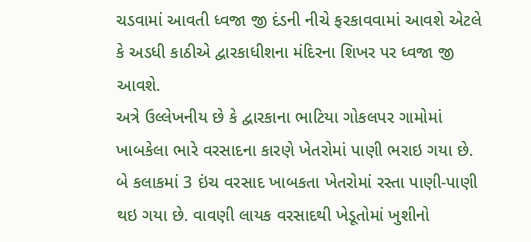ચડવામાં આવતી ધ્વજા જી દંડની નીચે ફરકાવવામાં આવશે એટલે કે અડધી કાઠીએ દ્વારકાધીશના મંદિરના શિખર પર ધ્વજા જી આવશે.
અત્રે ઉલ્લેખનીય છે કે દ્વારકાના ભાટિયા ગોકલપર ગામોમાં ખાબકેલા ભારે વરસાદના કારણે ખેતરોમાં પાણી ભરાઇ ગયા છે. બે કલાકમાં 3 ઇંચ વરસાદ ખાબકતા ખેતરોમાં રસ્તા પાણી-પાણી થઇ ગયા છે. વાવણી લાયક વરસાદથી ખેડૂતોમાં ખુશીનો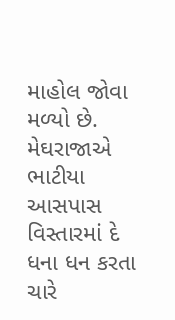માહોલ જોવા મળ્યો છે. મેઘરાજાએ ભાટીયા આસપાસ વિસ્તારમાં દે ધના ધન કરતા ચારે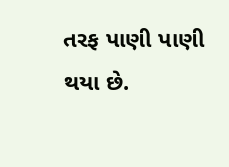તરફ પાણી પાણી થયા છે.